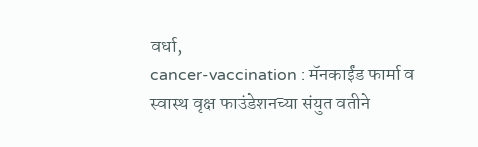वर्धा,
cancer-vaccination : मॅनकाईंड फार्मा व स्वास्थ वृक्ष फाउंडेशनच्या संयुत वतीने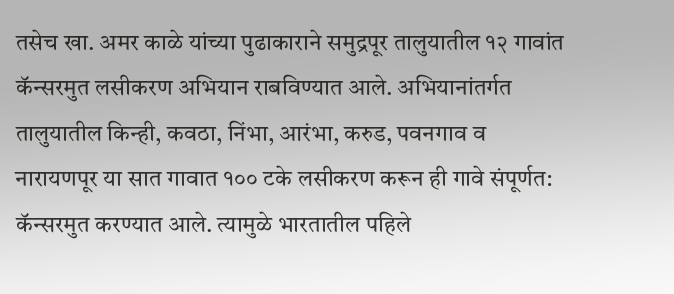तसेच खा. अमर काळे यांच्या पुढाकाराने समुद्रपूर तालुयातील १२ गावांत कॅन्सरमुत लसीकरण अभियान राबविण्यात आले. अभियानांतर्गत तालुयातील किन्ही, कवठा, निंभा, आरंभा, करुड, पवनगाव व नारायणपूर या सात गावात १०० टके लसीकरण करून ही गावे संपूर्णत: कॅन्सरमुत करण्यात आले. त्यामुळे भारतातील पहिले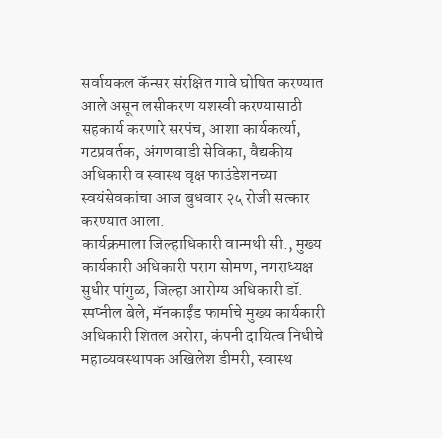सर्वायकल कॅन्सर संरक्षित गावे घोषित करण्यात आले असून लसीकरण यशस्वी करण्यासाठी सहकार्य करणारे सरपंच, आशा कार्यकर्त्या, गटप्रवर्तक, अंगणवाडी सेविका, वैद्यकीय अधिकारी व स्वास्थ वृक्ष फाउंडेशनच्या स्वयंसेवकांचा आज बुधवार २५ रोजी सत्कार करण्यात आला.
कार्यक्रमाला जिल्हाधिकारी वान्मथी सी., मुख्य कार्यकारी अधिकारी पराग सोमण, नगराध्यक्ष सुधीर पांगुळ, जिल्हा आरोग्य अधिकारी डॉ. स्पप्नील बेले, मॅनकाईंड फार्माचे मुख्य कार्यकारी अधिकारी शितल अरोरा, कंपनी दायित्व निधीचे महाव्यवस्थापक अखिलेश डीमरी, स्वास्थ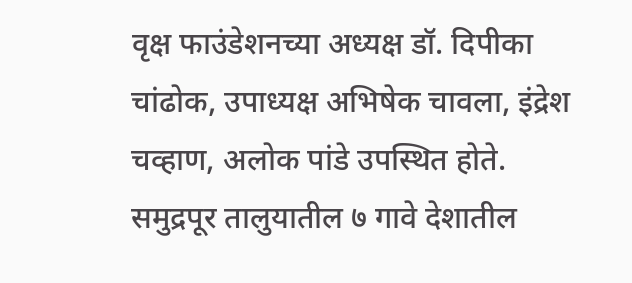वृक्ष फाउंडेशनच्या अध्यक्ष डॉ. दिपीका चांढोक, उपाध्यक्ष अभिषेक चावला, इंद्रेश चव्हाण, अलोक पांडे उपस्थित होते.
समुद्रपूर तालुयातील ७ गावे देशातील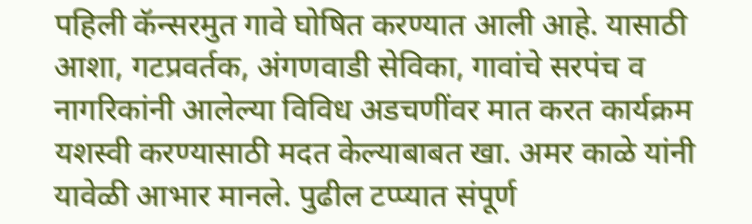पहिली कॅन्सरमुत गावे घोषित करण्यात आली आहे. यासाठी आशा, गटप्रवर्तक, अंगणवाडी सेविका, गावांचे सरपंच व नागरिकांनी आलेल्या विविध अडचणींवर मात करत कार्यक्रम यशस्वी करण्यासाठी मदत केल्याबाबत खा. अमर काळे यांनी यावेळी आभार मानले. पुढील टप्प्यात संपूर्ण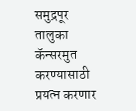समुद्रपूर तालुका कॅन्सरमुत करण्यासाठी प्रयत्न करणार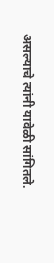असल्याचे त्यांनी यावेळी सांगितले.